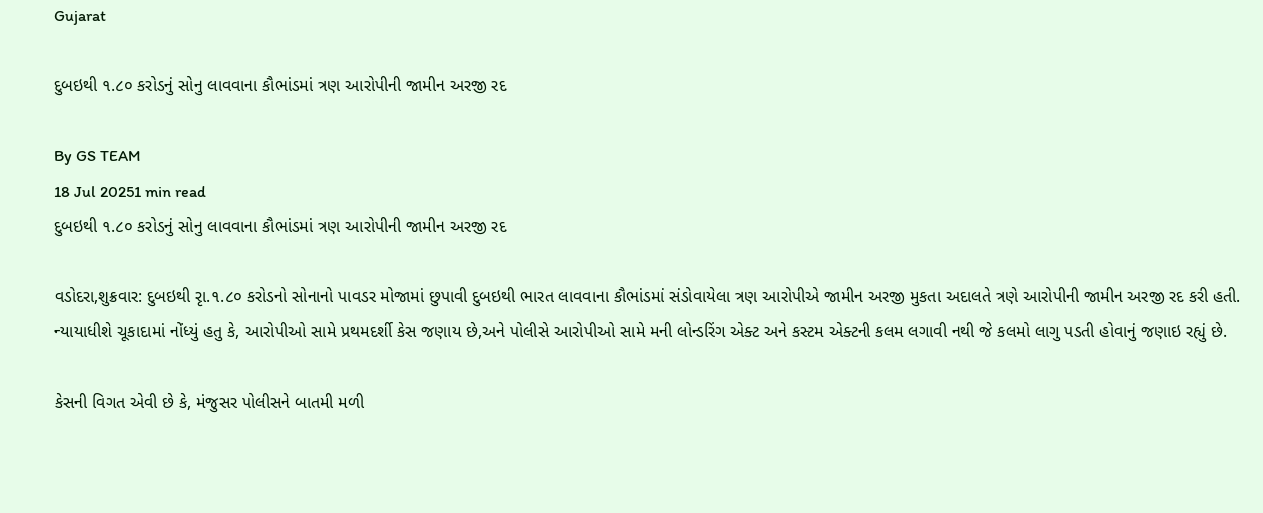Gujarat

દુબઇથી ૧.૮૦ કરોડનું સોનુ લાવવાના કૌભાંડમાં ત્રણ આરોપીની જામીન અરજી રદ

By GS TEAM
18 Jul 20251 min read
દુબઇથી ૧.૮૦ કરોડનું સોનુ લાવવાના કૌભાંડમાં ત્રણ આરોપીની જામીન અરજી રદ

વડોદરા,શુક્રવાર: દુબઇથી રૃા.૧.૮૦ કરોડનો સોનાનો પાવડર મોજામાં છુપાવી દુબઇથી ભારત લાવવાના કૌભાંડમાં સંડોવાયેલા ત્રણ આરોપીએ જામીન અરજી મુકતા અદાલતે ત્રણે આરોપીની જામીન અરજી રદ કરી હતી. ન્યાયાધીશે ચૂકાદામાં નોંધ્યું હતુ કે, આરોપીઓ સામે પ્રથમદર્શી કેસ જણાય છે,અને પોલીસે આરોપીઓ સામે મની લોન્ડરિંગ એક્ટ અને કસ્ટમ એક્ટની કલમ લગાવી નથી જે કલમો લાગુ પડતી હોવાનું જણાઇ રહ્યું છે.

કેસની વિગત એવી છે કે, મંજુસર પોલીસને બાતમી મળી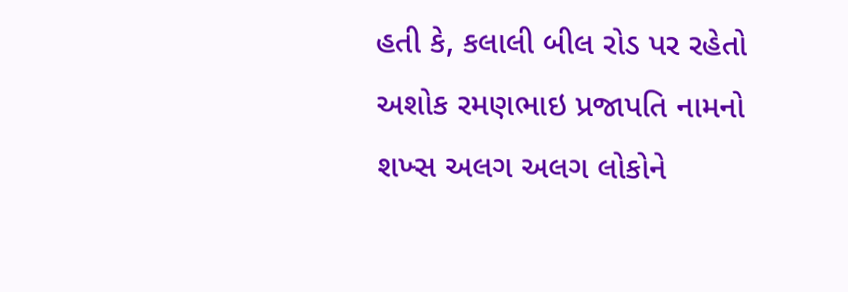હતી કે, કલાલી બીલ રોડ પર રહેતો અશોક રમણભાઇ પ્રજાપતિ નામનો શખ્સ અલગ અલગ લોકોને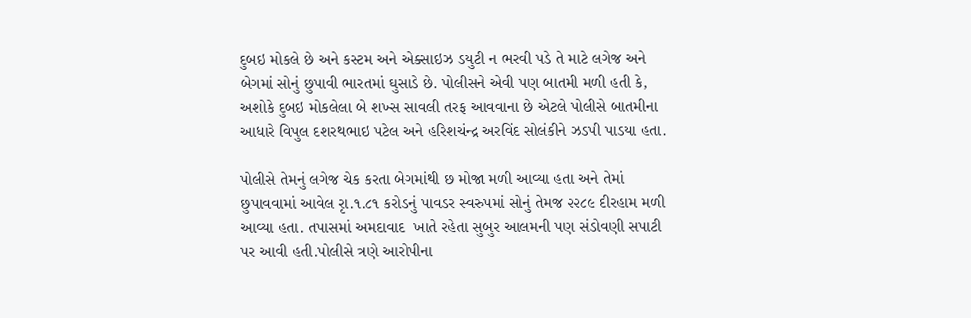દુબઇ મોકલે છે અને કસ્ટમ અને એક્સાઇઝ ડયુટી ન ભરવી પડે તે માટે લગેજ અને બેગમાં સોનું છુપાવી ભારતમાં ઘુસાડે છે. પોલીસને એવી પણ બાતમી મળી હતી કે, અશોકે દુબઇ મોકલેલા બે શખ્સ સાવલી તરફ આવવાના છે એટલે પોલીસે બાતમીના આધારે વિપુલ દશરથભાઇ પટેલ અને હરિશચંન્દ્ર અરવિંદ સોલંકીને ઝડપી પાડયા હતા.

પોલીસે તેમનું લગેજ ચેક કરતા બેગમાંથી છ મોજા મળી આવ્યા હતા અને તેમાં છુપાવવામાં આવેલ રૃા.૧.૮૧ કરોડનું પાવડર સ્વરુપમાં સોનું તેમજ ૨૨૮૯ દીરહામ મળી આવ્યા હતા. તપાસમાં અમદાવાદ  ખાતે રહેતા સુબુર આલમની પણ સંડોવણી સપાટી પર આવી હતી.પોલીસે ત્રણે આરોપીના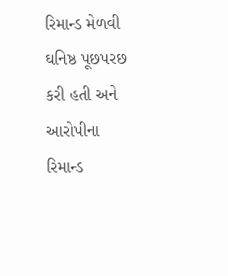રિમાન્ડ મેળવી ઘનિષ્ઠ પૂછપરછ કરી હતી અને આરોપીના રિમાન્ડ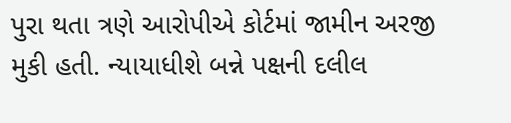પુરા થતા ત્રણે આરોપીએ કોર્ટમાં જામીન અરજી મુકી હતી. ન્યાયાધીશે બન્ને પક્ષની દલીલ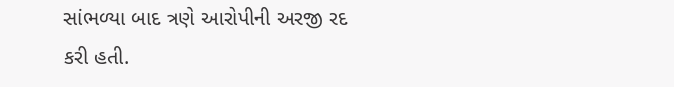સાંભળ્યા બાદ ત્રણે આરોપીની અરજી રદ કરી હતી.